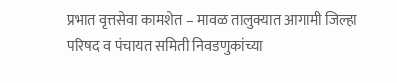प्रभात वृत्तसेवा कामशेत – मावळ तालुक्यात आगामी जिल्हा परिषद व पंचायत समिती निवडणुकांच्या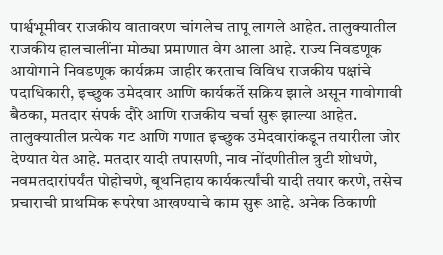पार्श्वभूमीवर राजकीय वातावरण चांगलेच तापू लागले आहेत. तालुक्यातील राजकीय हालचालींना मोठ्या प्रमाणात वेग आला आहे. राज्य निवडणूक आयोगाने निवडणूक कार्यक्रम जाहीर करताच विविध राजकीय पक्षांचे पदाधिकारी, इच्छुक उमेदवार आणि कार्यकर्ते सक्रिय झाले असून गावोगावी बैठका, मतदार संपर्क दौरे आणि राजकीय चर्चा सुरू झाल्या आहेत. तालुक्यातील प्रत्येक गट आणि गणात इच्छुक उमेदवारांकडून तयारीला जोर देण्यात येत आहे. मतदार यादी तपासणी, नाव नोंदणीतील त्रुटी शोधणे, नवमतदारांपर्यंत पोहोचणे, बूथनिहाय कार्यकर्त्यांची यादी तयार करणे, तसेच प्रचाराची प्राथमिक रूपरेषा आखण्याचे काम सुरू आहे. अनेक ठिकाणी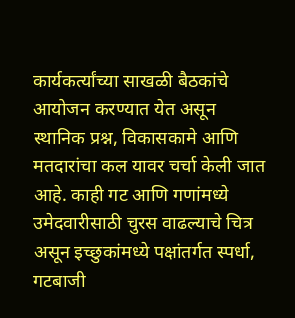कार्यकर्त्यांच्या साखळी बैठकांचे आयोजन करण्यात येत असून स्थानिक प्रश्न, विकासकामे आणि मतदारांचा कल यावर चर्चा केली जात आहे. काही गट आणि गणांमध्ये उमेदवारीसाठी चुरस वाढल्याचे चित्र असून इच्छुकांमध्ये पक्षांतर्गत स्पर्धा, गटबाजी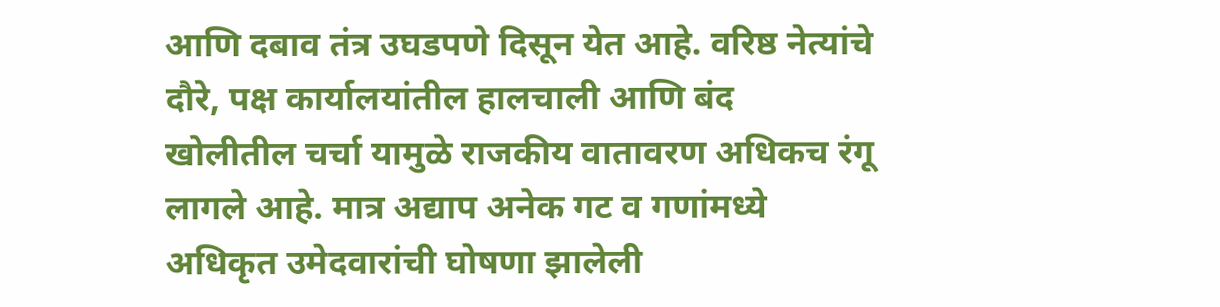आणि दबाव तंत्र उघडपणे दिसून येत आहे. वरिष्ठ नेत्यांचे दौरे, पक्ष कार्यालयांतील हालचाली आणि बंद खोलीतील चर्चा यामुळे राजकीय वातावरण अधिकच रंगू लागले आहे. मात्र अद्याप अनेक गट व गणांमध्ये अधिकृत उमेदवारांची घोषणा झालेली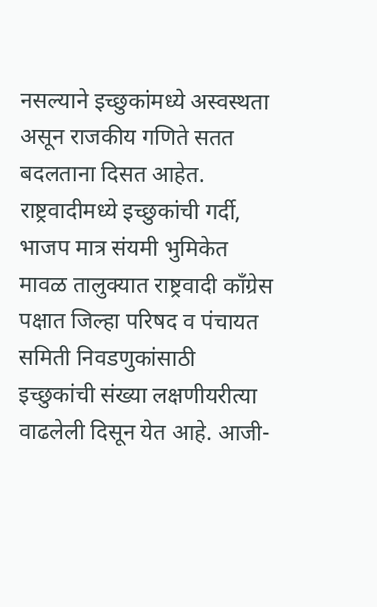नसल्याने इच्छुकांमध्ये अस्वस्थता असून राजकीय गणिते सतत बदलताना दिसत आहेत. राष्ट्रवादीमध्ये इच्छुकांची गर्दी, भाजप मात्र संयमी भुमिकेत मावळ तालुक्यात राष्ट्रवादी काँग्रेस पक्षात जिल्हा परिषद व पंचायत समिती निवडणुकांसाठी इच्छुकांची संख्या लक्षणीयरीत्या वाढलेली दिसून येत आहे. आजी-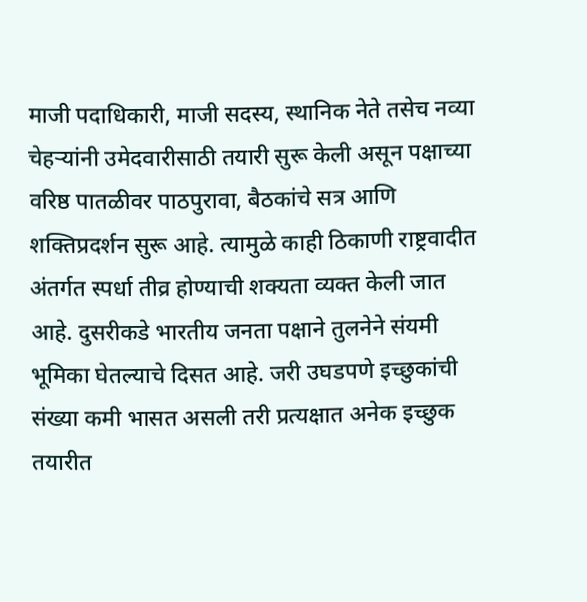माजी पदाधिकारी, माजी सदस्य, स्थानिक नेते तसेच नव्या चेहऱ्यांनी उमेदवारीसाठी तयारी सुरू केली असून पक्षाच्या वरिष्ठ पातळीवर पाठपुरावा, बैठकांचे सत्र आणि शक्तिप्रदर्शन सुरू आहे. त्यामुळे काही ठिकाणी राष्ट्रवादीत अंतर्गत स्पर्धा तीव्र होण्याची शक्यता व्यक्त केली जात आहे. दुसरीकडे भारतीय जनता पक्षाने तुलनेने संयमी भूमिका घेतल्याचे दिसत आहे. जरी उघडपणे इच्छुकांची संख्या कमी भासत असली तरी प्रत्यक्षात अनेक इच्छुक तयारीत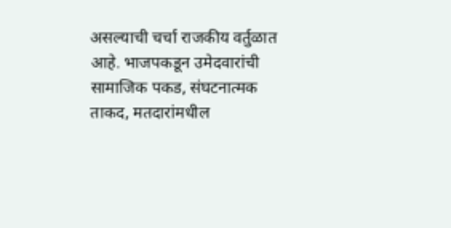असल्याची चर्चा राजकीय वर्तुळात आहे. भाजपकडून उमेदवारांची सामाजिक पकड, संघटनात्मक ताकद, मतदारांमधील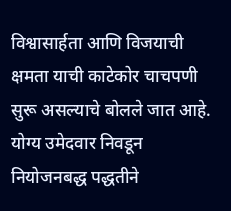विश्वासार्हता आणि विजयाची क्षमता याची काटेकोर चाचपणी सुरू असल्याचे बोलले जात आहे. योग्य उमेदवार निवडून नियोजनबद्ध पद्धतीने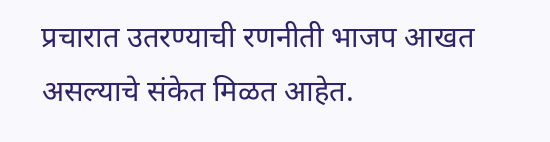प्रचारात उतरण्याची रणनीती भाजप आखत असल्याचे संकेत मिळत आहेत.